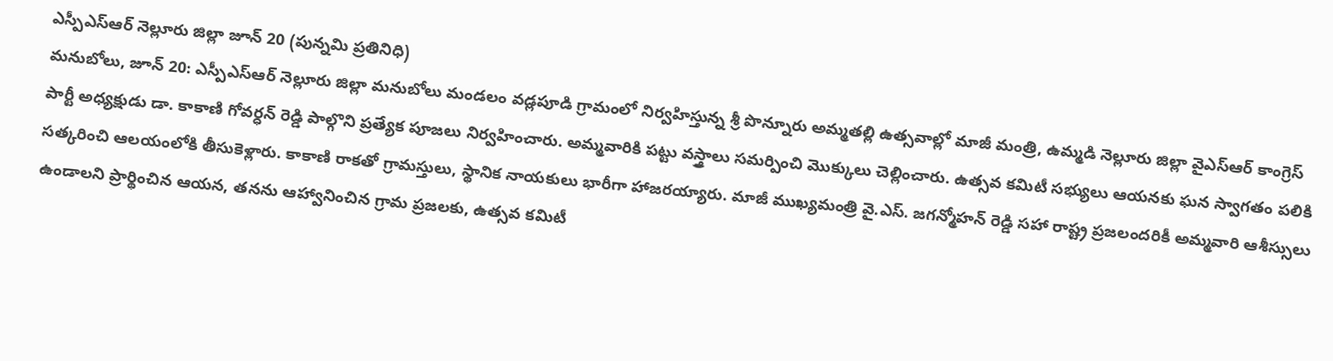ఎస్పీఎస్ఆర్ నెల్లూరు జిల్లా జూన్ 20 (పున్నమి ప్రతినిధి)
మనుబోలు, జూన్ 20: ఎస్పీఎస్ఆర్ నెల్లూరు జిల్లా మనుబోలు మండలం వడ్లపూడి గ్రామంలో నిర్వహిస్తున్న శ్రీ పొన్నూరు అమ్మతల్లి ఉత్సవాల్లో మాజీ మంత్రి, ఉమ్మడి నెల్లూరు జిల్లా వైఎస్ఆర్ కాంగ్రెస్ పార్టీ అధ్యక్షుడు డా. కాకాణి గోవర్ధన్ రెడ్డి పాల్గొని ప్రత్యేక పూజలు నిర్వహించారు. అమ్మవారికి పట్టు వస్త్రాలు సమర్పించి మొక్కులు చెల్లించారు. ఉత్సవ కమిటీ సభ్యులు ఆయనకు ఘన స్వాగతం పలికి సత్కరించి ఆలయంలోకి తీసుకెళ్లారు. కాకాణి రాకతో గ్రామస్తులు, స్థానిక నాయకులు భారీగా హాజరయ్యారు. మాజీ ముఖ్యమంత్రి వై.ఎస్. జగన్మోహన్ రెడ్డి సహా రాష్ట్ర ప్రజలందరికీ అమ్మవారి ఆశీస్సులు ఉండాలని ప్రార్థించిన ఆయన, తనను ఆహ్వానించిన గ్రామ ప్రజలకు, ఉత్సవ కమిటీ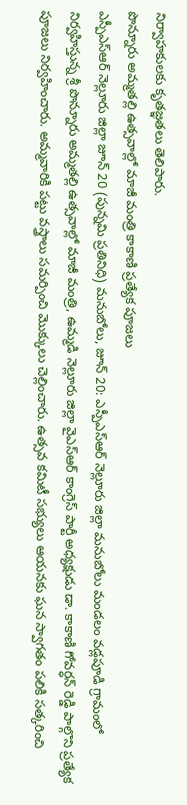నిర్వాహకులకు కృతజ్ఞతలు తెలిపారు.
పొన్నూరు అమ్మతల్లి ఉత్సవాల్లో మాజీ మంత్రి కాకాణి ప్రత్యేక పూజలు
ఎస్పీఎస్ఆర్ నెల్లూరు జిల్లా జూన్ 20 (పున్నమి ప్రతినిధి) మనుబోలు, జూన్ 20: ఎస్పీఎస్ఆర్ నెల్లూరు జిల్లా మనుబోలు మండలం వడ్లపూడి గ్రామంలో నిర్వహిస్తున్న శ్రీ పొన్నూరు అమ్మతల్లి ఉత్సవాల్లో మాజీ మంత్రి, ఉమ్మడి నెల్లూరు జిల్లా వైఎస్ఆర్ కాంగ్రెస్ పార్టీ అధ్యక్షుడు డా. కాకాణి గోవర్ధన్ రెడ్డి పాల్గొని ప్రత్యేక పూజలు నిర్వహించారు. అమ్మవారికి పట్టు వస్త్రాలు సమర్పించి మొక్కులు చెల్లించారు. ఉత్సవ కమిటీ సభ్యులు ఆయనకు ఘన స్వాగతం పలికి సత్కరించి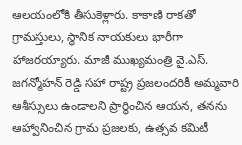ఆలయంలోకి తీసుకెళ్లారు. కాకాణి రాకతో గ్రామస్తులు, స్థానిక నాయకులు భారీగా హాజరయ్యారు. మాజీ ముఖ్యమంత్రి వై.ఎస్. జగన్మోహన్ రెడ్డి సహా రాష్ట్ర ప్రజలందరికీ అమ్మవారి ఆశీస్సులు ఉండాలని ప్రార్థించిన ఆయన, తనను ఆహ్వానించిన గ్రామ ప్రజలకు, ఉత్సవ కమిటీ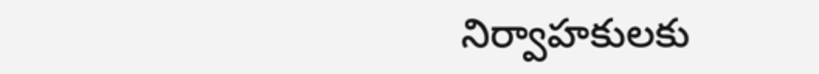నిర్వాహకులకు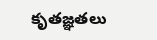కృతజ్ఞతలు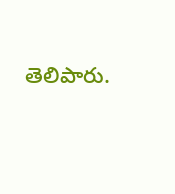తెలిపారు.